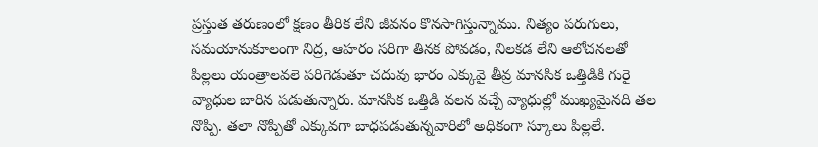ప్రస్తుత తరుణంలో క్షణం తీరిక లేని జీవనం కొనసాగిస్తున్నాము. నిత్యం పరుగులు, సమయానుకూలంగా నిద్ర, ఆహరం సరిగా తినక పోవడం, నిలకడ లేని ఆలోచనలతో పిల్లలు యంత్రాలవలె పరిగెడుతూ చదువు భారం ఎక్కువై తీవ్ర మానసిక ఒత్తిడికి గురై వ్యాధుల బారిన పడుతున్నారు. మానసిక ఒత్తిడి వలన వచ్చే వ్యాధుల్లో ముఖ్యమైనది తల నొప్పి. తలా నొప్పితో ఎక్కువగా బాధపడుతున్నవారిలో అధికంగా స్కూలు పిల్లలే.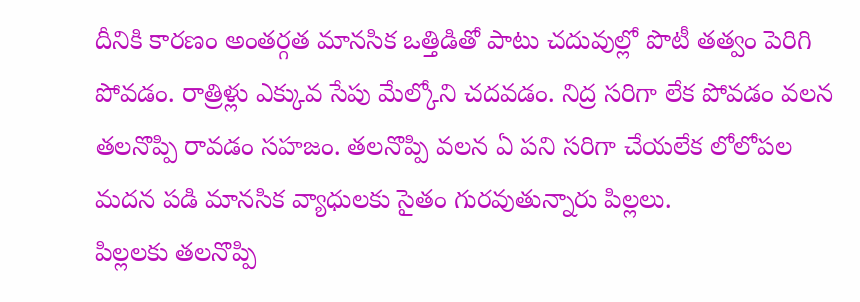దీనికి కారణం అంతర్గత మానసిక ఒత్తిడితో పాటు చదువుల్లో పొటీ తత్వం పెరిగి పోవడం. రాత్రిళ్లు ఎక్కువ సేపు మేల్కోని చదవడం. నిద్ర సరిగా లేక పోవడం వలన తలనొప్పి రావడం సహజం. తలనొప్పి వలన ఏ పని సరిగా చేయలేక లోలోపల మదన పడి మానసిక వ్యాధులకు సైతం గురవుతున్నారు పిల్లలు.
పిల్లలకు తలనొప్పి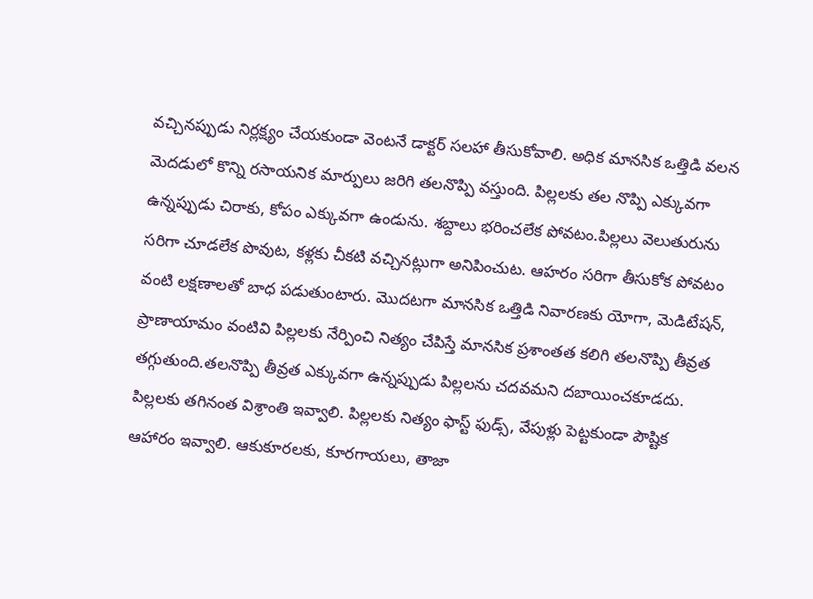వచ్చినప్పుడు నిర్లక్ష్యం చేయకుండా వెంటనే డాక్టర్ సలహా తీసుకోవాలి. అధిక మానసిక ఒత్తిడి వలన మెదడులో కొన్ని రసాయనిక మార్పులు జరిగి తలనొప్పి వస్తుంది. పిల్లలకు తల నొప్పి ఎక్కువగా ఉన్నప్పుడు చిరాకు, కోపం ఎక్కువగా ఉండును. శబ్దాలు భరించలేక పోవటం.పిల్లలు వెలుతురును సరిగా చూడలేక పొవుట, కళ్లకు చీకటి వచ్చినట్లుగా అనిపించుట. ఆహరం సరిగా తీసుకోక పోవటం వంటి లక్షణాలతో బాధ పడుతుంటారు. మొదటగా మానసిక ఒత్తిడి నివారణకు యోగా, మెడిటేషన్, ప్రాణాయామం వంటివి పిల్లలకు నేర్పించి నిత్యం చేపిస్తే మానసిక ప్రశాంతత కలిగి తలనొప్పి తీవ్రత తగ్గుతుంది.తలనొప్పి తీవ్రత ఎక్కువగా ఉన్నప్పుడు పిల్లలను చదవమని దబాయించకూడదు.
పిల్లలకు తగినంత విశ్రాంతి ఇవ్వాలి. పిల్లలకు నిత్యం ఫాస్ట్ ఫుడ్స్, వేపుళ్లు పెట్టకుండా పౌష్టిక ఆహారం ఇవ్వాలి. ఆకుకూరలకు, కూరగాయలు, తాజా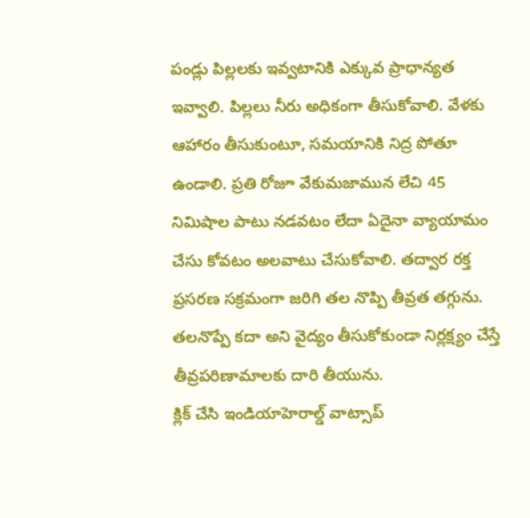పండ్లు పిల్లలకు ఇవ్వటానికి ఎక్కువ ప్రాధాన్యత ఇవ్వాలి. పిల్లలు నీరు అధికంగా తీసుకోవాలి. వేళకు ఆహారం తీసుకుంటూ, సమయానికి నిద్ర పోతూ ఉండాలి. ప్రతి రోజూ వేకుమజామున లేచి 45 నిమిషాల పాటు నడవటం లేదా ఏదైనా వ్యాయామం చేసు కోవటం అలవాటు చేసుకోవాలి. తద్వార రక్త ప్రసరణ సక్రమంగా జరిగి తల నొప్పి తీవ్రత తగ్గును. తలనొప్పే కదా అని వైద్యం తీసుకోకుండా నిర్లక్ష్యం చేస్తే తీవ్రపరిణామాలకు దారి తీయును.
క్లిక్ చేసి ఇండియాహెరాల్డ్ వాట్సాప్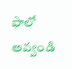ఫాలో అవ్వండి